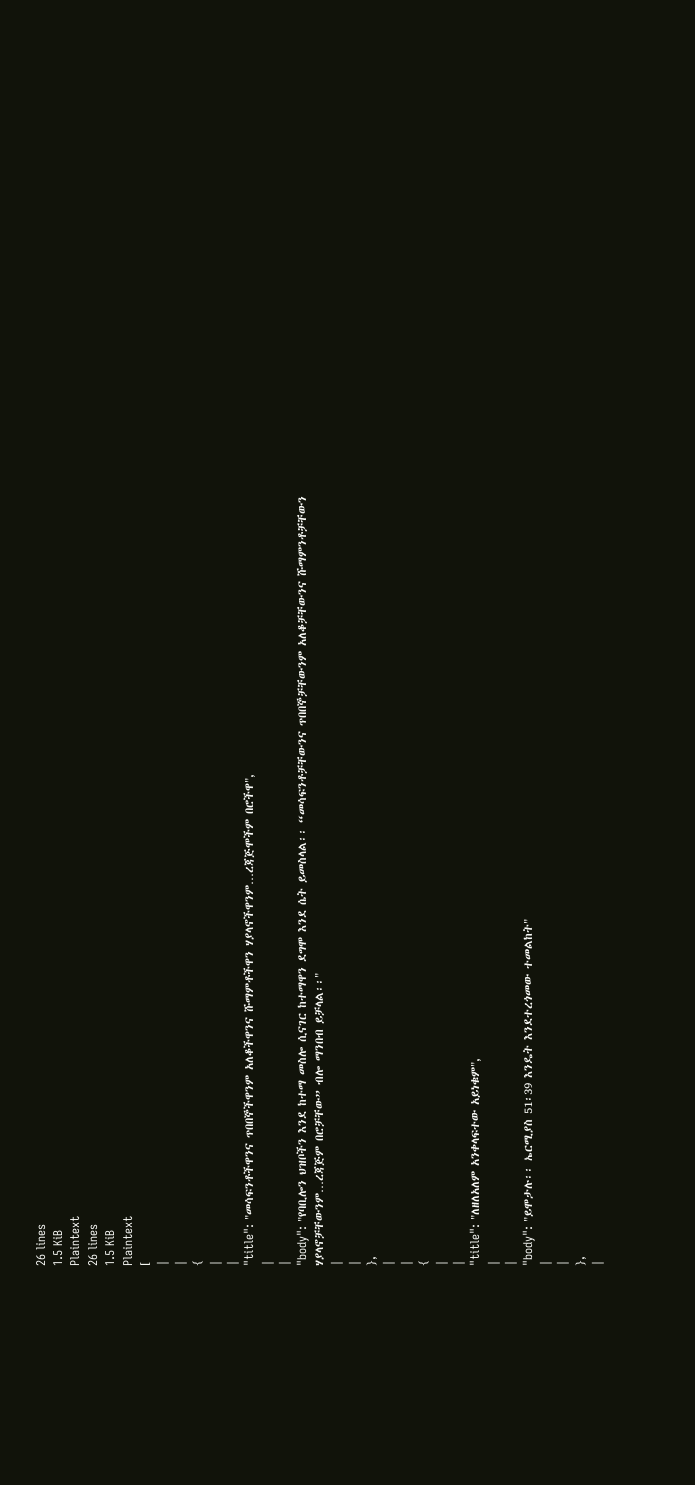26 lines
1.5 KiB
Plaintext
26 lines
1.5 KiB
Plaintext
[
|
|
{
|
|
"title": "መሳፍንቶችዋንና ጥበበኞችዋንም አለቆችዋንና ሹማምቶችዋን ሃያላኖችዋንም…ረጃጅሞችም በሮችዋ",
|
|
"body": "የባቢሎን ህዝቦችን እንደ ከተማ መስሎ ሲናገር ከተማዋን ደግሞ እንደ ሴት ይመስላል፡፡ “መሳፍንቶቻቸውንና ጥበበኞቻቸውንም አለቆቻቸውንና ሹማምንቶቻቸውን ሃያላኖቻቸውንም…ረጃጅም በሮቻቸው” ብሎ ማንበብ ይቻላል፡፡"
|
|
},
|
|
{
|
|
"title": "ለዘለአለም አንቀላፍተው አይነቁም",
|
|
"body": "ይሞታሉ፡፡ ኤርሚያስ 51፡39 እንዴት እንደተረጎመው ተመልከት"
|
|
},
|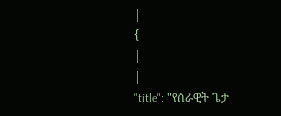|
{
|
|
"title": "የሰራዊት ጌታ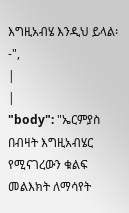እግዚአብሄ እንዲህ ይላል፡-",
|
|
"body": "ኤርምያስ በብዛት እግዚአብሄር የሚናገረውን ቁልፍ መልእክት ለማሳየት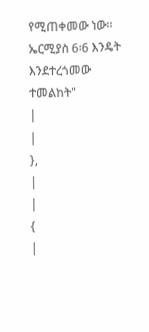የሚጠቀመው ነው፡፡ ኤርሚያስ 6፡6 እንዴት እንደተረጎመው ተመልከት"
|
|
},
|
|
{
|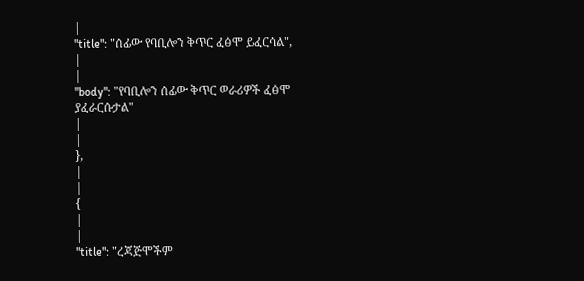|
"title": "ሰፊው የባቢሎን ቅጥር ፈፅሞ ይፈርሳል",
|
|
"body": "የባቢሎን ሰፊው ቅጥር ወራሪዎች ፈፅሞ ያፈራርሱታል"
|
|
},
|
|
{
|
|
"title": "ረጃጅሞችም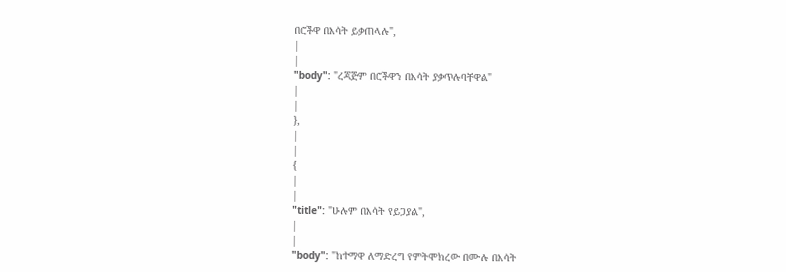በሮችዋ በእሳት ይቃጠላሉ",
|
|
"body": "ረጃጅም በሮችዋን በእሳት ያቃጥሉባቸዋል"
|
|
},
|
|
{
|
|
"title": "ሁሉም በእሳት የይጋያል",
|
|
"body": "ከተማዋ ለማድረግ የምትሞክረው በሙሉ በእሳት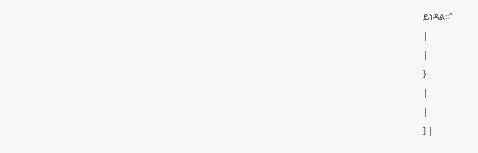ይነዳል፡፡"
|
|
}
|
|
] |